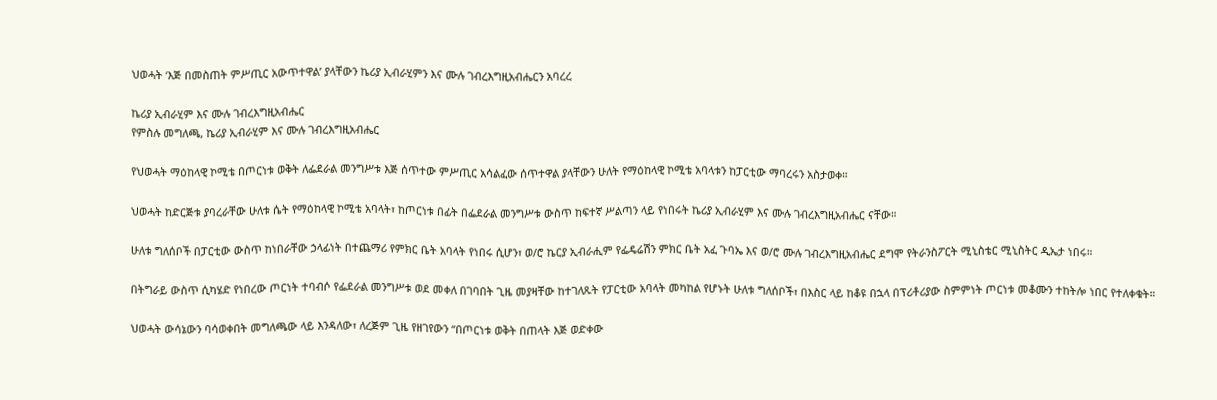ህወሓት ‘እጅ በመስጠት ምሥጢር አውጥተዋል’ ያላቸውን ኬሪያ ኢብራሂምን እና ሙሉ ገብረእግዚአብሔርን አባረረ

ኬሪያ ኢብራሂም እና ሙሉ ገብረእግዚአብሔር
የምስሉ መግለጫ, ኬሪያ ኢብራሂም እና ሙሉ ገብረእግዚአብሔር

የህወሓት ማዕከላዊ ኮሚቴ በጦርነቱ ወቅት ለፌደራል መንግሥቱ እጅ ሰጥተው ምሥጢር አሳልፈው ሰጥተዋል ያላቸውን ሁለት የማዕከላዊ ኮሚቴ አባላቱን ከፓርቲው ማባረሩን አስታወቀ።

ህወሓት ከድርጅቱ ያባረራቸው ሁለቱ ሴት የማዕከላዊ ኮሚቴ አባላት፣ ከጦርነቱ በፊት በፌደራል መንግሥቱ ውስጥ ከፍተኛ ሥልጣን ላይ የነበሩት ኬሪያ ኢብራሂም እና ሙሉ ገብረእግዚአብሔር ናቸው።

ሁለቱ ግለሰቦች በፓርቲው ውስጥ ከነበራቸው ኃላፊነት በተጨማሪ የምክር ቤት አባላት የነበሩ ሲሆን፣ ወ/ሮ ኬርያ ኢብራሒም የፌዴሬሽን ምክር ቤት አፈ ጉባኤ እና ወ/ሮ ሙሉ ገብረእግዚአብሔር ደግሞ የትራንስፖርት ሚኒስቴር ሚኒስትር ዲኤታ ነበሩ።

በትግራይ ውስጥ ሲካሄድ የነበረው ጦርነት ተባብሶ የፌደራል መንግሥቱ ወደ መቀለ በገባበት ጊዜ መያዛቸው ከተገለጹት የፓርቲው አባላት መካከል የሆኑት ሁለቱ ግለሰቦች፣ በእስር ላይ ከቆዩ በኋላ በፕሪቶሪያው ስምምነት ጦርነቱ መቆሙን ተከትሎ ነበር የተለቀቁት።

ህወሓት ውሳኔውን ባሳወቀበት መግለጫው ላይ እንዳለው፣ ለረጅም ጊዜ የዘገየውን “በጦርነቱ ወቅት በጠላት እጅ ወድቀው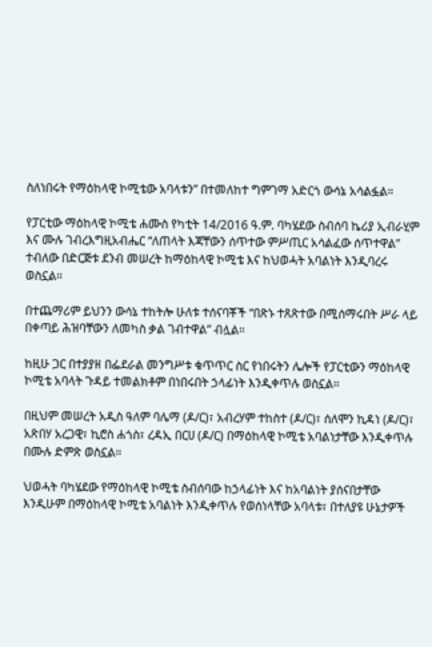ስለነበሩት የማዕከላዊ ኮሚቴው አባላቱን” በተመለከተ ግምገማ አድርጎ ውሳኔ አሳልፏል።

የፓርቲው ማዕከላዊ ኮሚቴ ሐሙስ የካቲት 14/2016 ዓ.ም. ባካሄደው ስብሰባ ኬሪያ ኢብራሂም እና ሙሉ ገብረእግዚአብሔር “ለጠላት እጃቸውን ሰጥተው ምሥጢር አሳልፈው ሰጥተዋል” ተብለው በድርጅቱ ደንብ መሠረት ከማዕከላዊ ኮሚቴ እና ከህወሓት አባልነት እንዲባረሩ ወስኗል።

በተጨማሪም ይህንን ውሳኔ ተከትሎ ሁለቱ ተሰናባቾች “በጽኑ ተጸጽተው በሚሰማሩበት ሥራ ላይ በቀጣይ ሕዝባቸውን ለመካስ ቃል ገብተዋል” ብሏል።

ከዚሁ ጋር በተያያዘ በፌደራል መንግሥቱ ቁጥጥር ስር የነበሩትን ሌሎች የፓርቲውን ማዕከላዊ ኮሚቴ አባላት ጉዳይ ተመልክቶም በነበሩበት ኃላፊነት እንዲቀጥሉ ወስኗል።

በዚህም መሠረት አዲስ ዓለም ባሌማ (ዶ/ር)፣ አብረሃም ተከስተ (ዶ/ር)፣ ሰለሞን ኪዳነ (ዶ/ር)፣ አጽበሃ አረጋዊ፣ ኪሮስ ሐጎስ፣ ረዳኢ በርሀ (ዶ/ር) በማዕከላዊ ኮሚቴ አባልነታቸው እንዲቀጥሉ በሙሉ ድምጽ ወስኗል።

ህወሓት ባካሄደው የማዕከላዊ ኮሚቴ ስብሰባው ከኃላፊነት እና ከአባልነት ያሰናበታቸው እንዲሁም በማዕከላዊ ኮሚቴ አባልነት እንዲቀጥሉ የወሰነላቸው አባላቱ፣ በተለያዩ ሁኔታዎች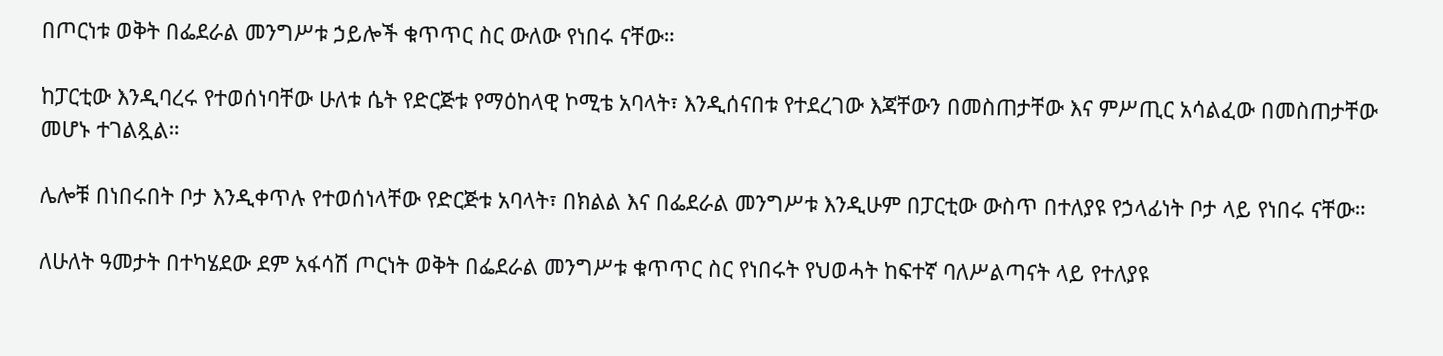በጦርነቱ ወቅት በፌደራል መንግሥቱ ኃይሎች ቁጥጥር ስር ውለው የነበሩ ናቸው።

ከፓርቲው እንዲባረሩ የተወሰነባቸው ሁለቱ ሴት የድርጅቱ የማዕከላዊ ኮሚቴ አባላት፣ እንዲሰናበቱ የተደረገው እጃቸውን በመስጠታቸው እና ምሥጢር አሳልፈው በመስጠታቸው መሆኑ ተገልጿል።

ሌሎቹ በነበሩበት ቦታ እንዲቀጥሉ የተወሰነላቸው የድርጅቱ አባላት፣ በክልል እና በፌደራል መንግሥቱ እንዲሁም በፓርቲው ውስጥ በተለያዩ የኃላፊነት ቦታ ላይ የነበሩ ናቸው።

ለሁለት ዓመታት በተካሄደው ደም አፋሳሽ ጦርነት ወቅት በፌደራል መንግሥቱ ቁጥጥር ስር የነበሩት የህወሓት ከፍተኛ ባለሥልጣናት ላይ የተለያዩ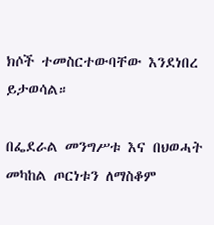ክሶች ተመስርተውባቸው እንደነበረ ይታወሳል።

በፌደራል መንግሥቱ እና በህወሓት መካከል ጦርነቱን ለማስቆም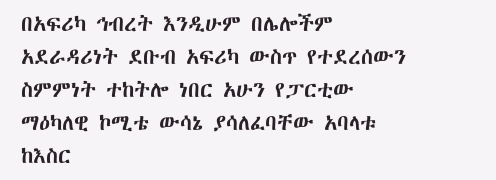በአፍሪካ ኅብረት እንዲሁም በሌሎችም አደራዳሪነት ደቡብ አፍሪካ ውስጥ የተደረሰውን ስምምነት ተከትሎ ነበር አሁን የፓርቲው ማዕካለዊ ኮሚቴ ውሳኔ ያሳለፈባቸው አባላቱ ከእስር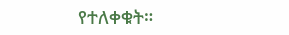የተለቀቁት።